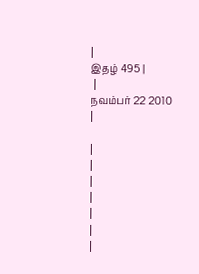|
இதழ் 495 |
 |
நவம்பர் 22 2010
|

|
|
|
|
|
|
|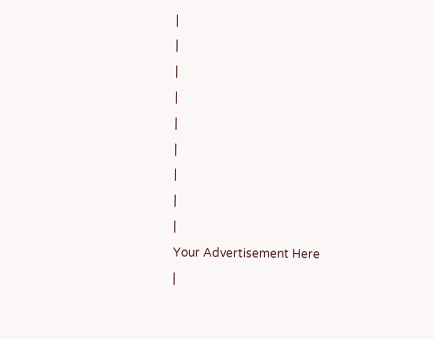|
|
|
|
|
|
|
|
|
Your Advertisement Here
|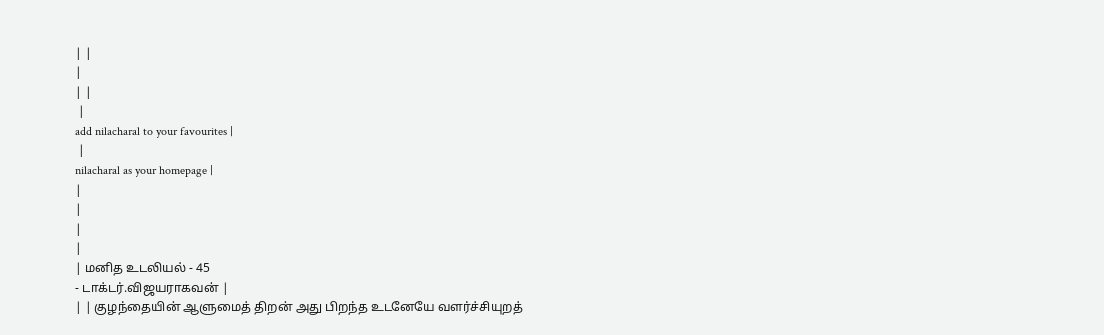| |
|
| |
 |
add nilacharal to your favourites |
 |
nilacharal as your homepage |
|
|
|
|
| மனித உடலியல் - 45
- டாக்டர்.விஜயராகவன் |
| | குழந்தையின் ஆளுமைத் திறன் அது பிறந்த உடனேயே வளர்ச்சியுறத்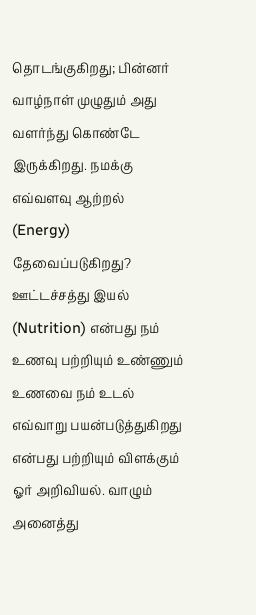தொடங்குகிறது; பின்னர் வாழ்நாள் முழுதும் அது வளர்ந்து கொண்டே இருக்கிறது. நமக்கு எவ்வளவு ஆற்றல் (Energy) தேவைப்படுகிறது?
ஊட்டச்சத்து இயல் (Nutrition) என்பது நம் உணவு பற்றியும் உண்ணும் உணவை நம் உடல் எவ்வாறு பயன்படுத்துகிறது என்பது பற்றியும் விளக்கும் ஓர் அறிவியல். வாழும் அனைத்து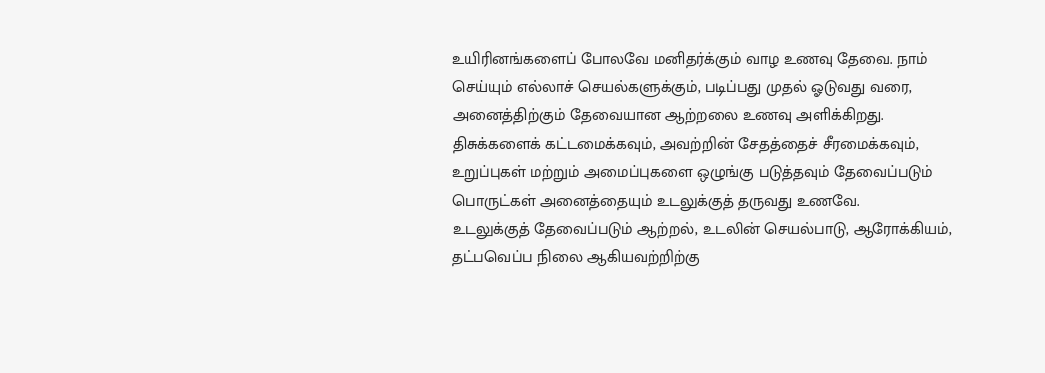உயிரினங்களைப் போலவே மனிதர்க்கும் வாழ உணவு தேவை. நாம் செய்யும் எல்லாச் செயல்களுக்கும், படிப்பது முதல் ஓடுவது வரை, அனைத்திற்கும் தேவையான ஆற்றலை உணவு அளிக்கிறது. திசுக்களைக் கட்டமைக்கவும், அவற்றின் சேதத்தைச் சீரமைக்கவும், உறுப்புகள் மற்றும் அமைப்புகளை ஒழுங்கு படுத்தவும் தேவைப்படும் பொருட்கள் அனைத்தையும் உடலுக்குத் தருவது உணவே.
உடலுக்குத் தேவைப்படும் ஆற்றல், உடலின் செயல்பாடு, ஆரோக்கியம், தட்பவெப்ப நிலை ஆகியவற்றிற்கு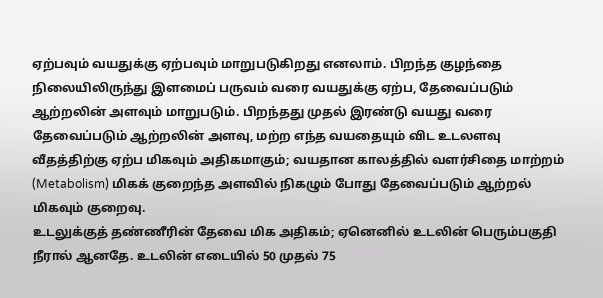ஏற்பவும் வயதுக்கு ஏற்பவும் மாறுபடுகிறது எனலாம். பிறந்த குழந்தை நிலையிலிருந்து இளமைப் பருவம் வரை வயதுக்கு ஏற்ப, தேவைப்படும் ஆற்றலின் அளவும் மாறுபடும். பிறந்தது முதல் இரண்டு வயது வரை தேவைப்படும் ஆற்றலின் அளவு, மற்ற எந்த வயதையும் விட உடலளவு வீதத்திற்கு ஏற்ப மிகவும் அதிகமாகும்; வயதான காலத்தில் வளர்சிதை மாற்றம் (Metabolism) மிகக் குறைந்த அளவில் நிகழும் போது தேவைப்படும் ஆற்றல் மிகவும் குறைவு.
உடலுக்குத் தண்ணீரின் தேவை மிக அதிகம்; ஏனெனில் உடலின் பெரும்பகுதி நீரால் ஆனதே. உடலின் எடையில் 50 முதல் 75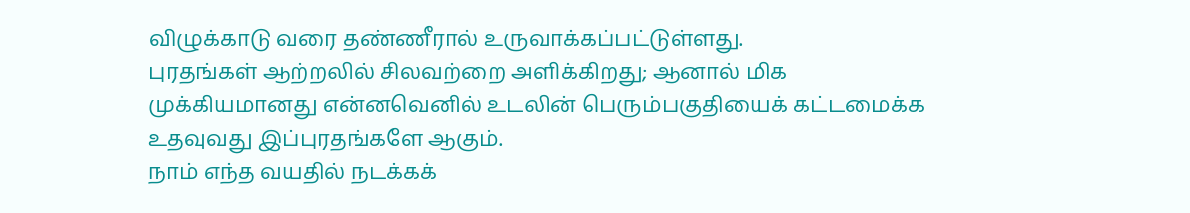விழுக்காடு வரை தண்ணீரால் உருவாக்கப்பட்டுள்ளது.
புரதங்கள் ஆற்றலில் சிலவற்றை அளிக்கிறது; ஆனால் மிக முக்கியமானது என்னவெனில் உடலின் பெரும்பகுதியைக் கட்டமைக்க உதவுவது இப்புரதங்களே ஆகும்.
நாம் எந்த வயதில் நடக்கக்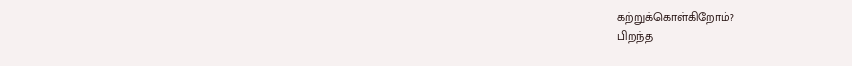கற்றுக்கொள்கிறோம்?
பிறந்த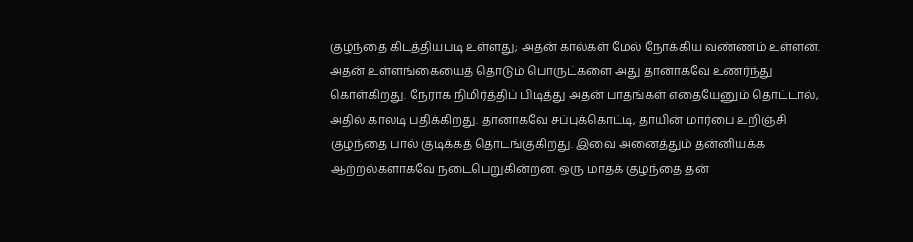குழந்தை கிடத்தியபடி உள்ளது; அதன் கால்கள் மேல் நோக்கிய வண்ணம் உள்ளன. அதன் உள்ளங்கையைத் தொடும் பொருட்களை அது தானாகவே உணர்ந்து கொள்கிறது. நேராக நிமிர்த்திப் பிடித்து அதன் பாதங்கள் எதையேனும் தொட்டால், அதில் காலடி பதிக்கிறது. தானாகவே சப்புக்கொட்டி, தாயின் மார்பை உறிஞ்சி குழந்தை பால் குடிக்கத் தொடங்குகிறது. இவை அனைத்தும் தன்னியக்க ஆற்றல்களாகவே நடைபெறுகின்றன. ஒரு மாதக் குழந்தை தன்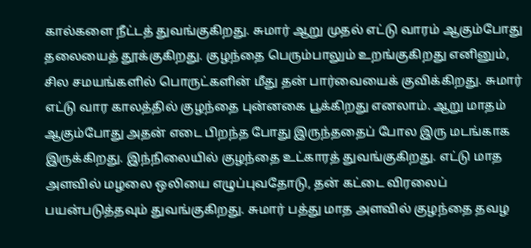கால்களை நீட்டத் துவங்குகிறது. சுமார் ஆறு முதல் எட்டு வாரம் ஆகும்போது தலையைத் தூக்குகிறது. குழந்தை பெரும்பாலும் உறங்குகிறது எனினும், சில சமயங்களில் பொருட்களின் மீது தன் பார்வையைக் குவிக்கிறது. சுமார் எட்டு வார காலத்தில் குழந்தை புன்னகை பூக்கிறது எனலாம். ஆறு மாதம் ஆகும்போது அதன் எடை பிறந்த போது இருந்ததைப் போல இரு மடங்காக இருக்கிறது. இந்நிலையில் குழந்தை உட்காரத் துவங்குகிறது. எட்டு மாத அளவில் மழலை ஒலியை எழுப்புவதோடு, தன் கட்டை விரலைப் பயன்படுத்தவும் துவங்குகிறது. சுமார் பத்து மாத அளவில் குழந்தை தவழ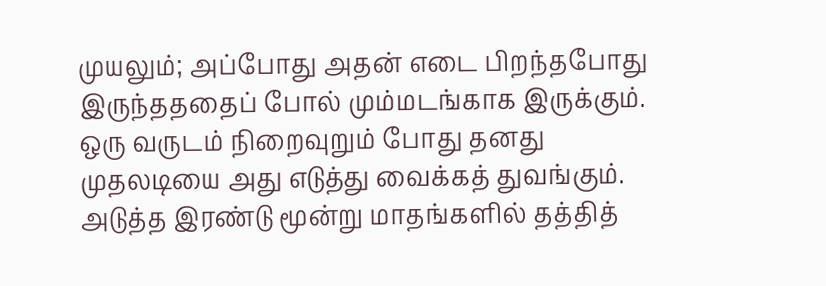முயலும்; அப்போது அதன் எடை பிறந்தபோது இருந்தததைப் போல் மும்மடங்காக இருக்கும். ஒரு வருடம் நிறைவுறும் போது தனது முதலடியை அது எடுத்து வைக்கத் துவங்கும். அடுத்த இரண்டு மூன்று மாதங்களில் தத்தித்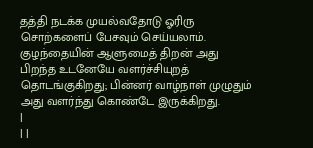தத்தி நடக்க முயல்வதோடு ஓரிரு சொற்களைப் பேசவும் செய்யலாம்.
குழந்தையின் ஆளுமைத் திறன் அது பிறந்த உடனேயே வளர்ச்சியுறத் தொடங்குகிறது; பின்னர் வாழ்நாள் முழுதும் அது வளர்ந்து கொண்டே இருக்கிறது.
|
| |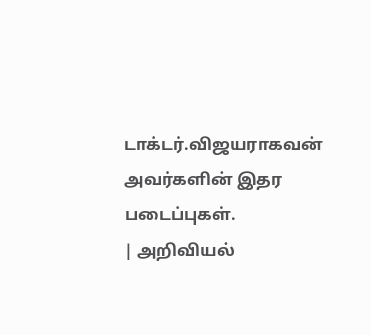டாக்டர்.விஜயராகவன் அவர்களின் இதர படைப்புகள்.
| அறிவியல்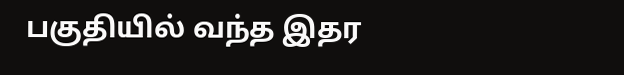பகுதியில் வந்த இதர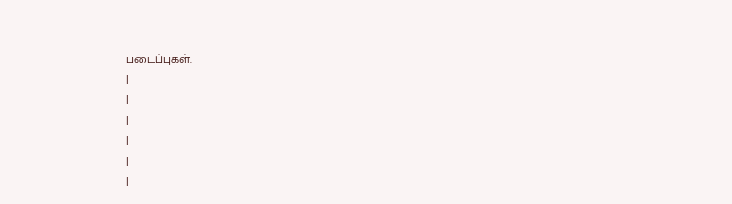படைப்புகள்.
|
|
|
|
|
|